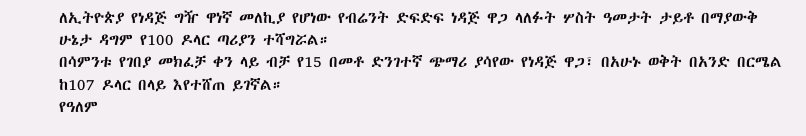ለኢትዮጵያ የነዳጅ ግዥ ዋነኛ መለኪያ የሆነው የብሬንት ድፍድፍ ነዳጅ ዋጋ ላለፉት ሦስት ዓመታት ታይቶ በማያውቅ ሁኔታ ዳግም የ100 ዶላር ጣሪያን ተሻግሯል።
በሳምንቱ የገበያ መክፈቻ ቀን ላይ ብቻ የ15 በመቶ ድንገተኛ ጭማሪ ያሳየው የነዳጅ ዋጋ፣ በአሁኑ ወቅት በአንድ በርሜል ከ107 ዶላር በላይ እየተሸጠ ይገኛል።
የዓለም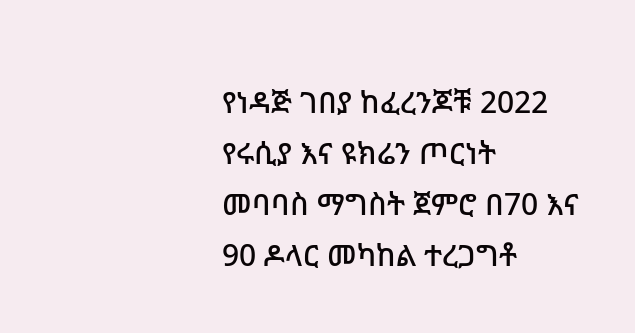የነዳጅ ገበያ ከፈረንጆቹ 2022 የሩሲያ እና ዩክሬን ጦርነት መባባስ ማግስት ጀምሮ በ70 እና 90 ዶላር መካከል ተረጋግቶ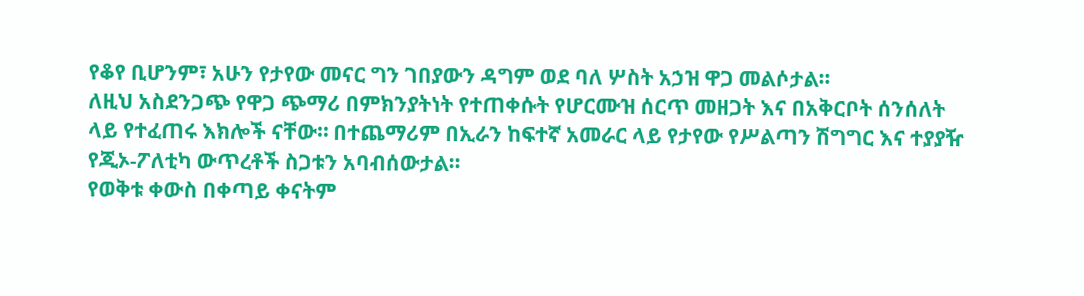የቆየ ቢሆንም፣ አሁን የታየው መናር ግን ገበያውን ዳግም ወደ ባለ ሦስት አኃዝ ዋጋ መልሶታል።
ለዚህ አስደንጋጭ የዋጋ ጭማሪ በምክንያትነት የተጠቀሱት የሆርሙዝ ሰርጥ መዘጋት እና በአቅርቦት ሰንሰለት ላይ የተፈጠሩ እክሎች ናቸው። በተጨማሪም በኢራን ከፍተኛ አመራር ላይ የታየው የሥልጣን ሽግግር እና ተያያዥ የጂኦ-ፖለቲካ ውጥረቶች ስጋቱን አባብሰውታል።
የወቅቱ ቀውስ በቀጣይ ቀናትም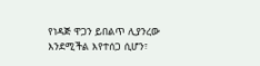የነዳጅ ዋጋን ይበልጥ ሊያንረው እንደሚችል እየተሰጋ ሲሆን፣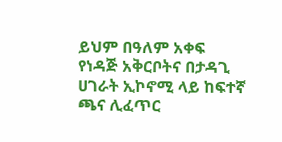ይህም በዓለም አቀፍ የነዳጅ አቅርቦትና በታዳጊ ሀገራት ኢኮኖሚ ላይ ከፍተኛ ጫና ሊፈጥር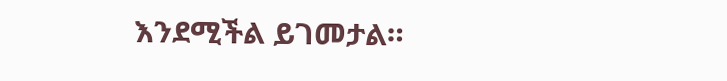እንደሚችል ይገመታል።